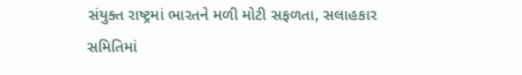સંયુક્ત રાષ્ટ્રમાં ભારતને મળી મોટી સફળતા, સલાહકાર સમિતિમાં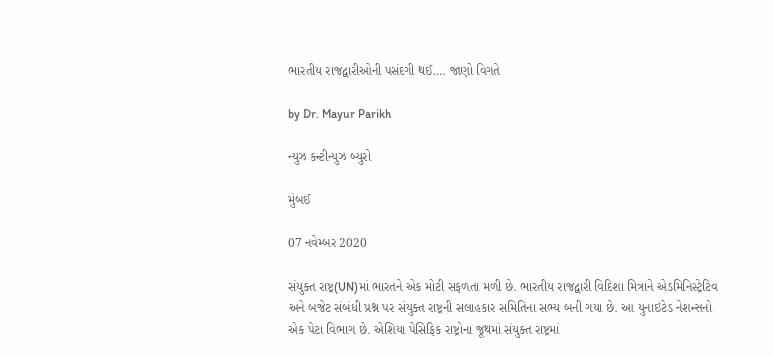ભારતીય રાજદ્વારીઓની પસંદગી થઈ…. જાણો વિગતે

by Dr. Mayur Parikh

ન્યુઝ કન્ટીન્યુઝ બ્યુરો

મુંબઈ

07 નવેમ્બર 2020

સંયુક્ત રાષ્ટ્ર(UN)માં ભારતને એક મોટી સફળતા મળી છે. ભારતીય રાજદ્વારી વિદિશા મિત્રાને એડમિનિસ્ટ્રેટિવ અને બજેટ સંબંધી પ્રશ્ન પર સંયુક્ત રાષ્ટ્રની સલાહકાર સમિતિના સભ્ય બની ગયા છે. આ યુનાઇટેડ નેશન્સનો એક પેટા વિભાગ છે. એશિયા પેસિફિક રાષ્ટ્રોના જૂથમાં સંયુક્ત રાષ્ટ્રમાં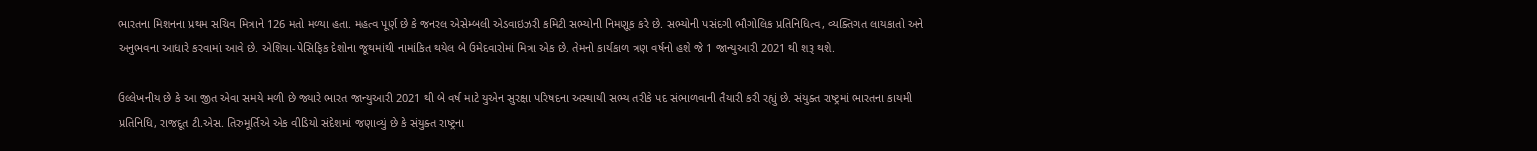ભારતના મિશનના પ્રથમ સચિવ મિત્રાને 126 મતો મળ્યા હતા. મહત્વ પૂર્ણ છે કે જનરલ એસેમ્બલી એડવાઇઝરી કમિટી સભ્યોની નિમણૂક કરે છે. સભ્યોની પસંદગી ભૌગોલિક પ્રતિનિધિત્વ, વ્યક્તિગત લાયકાતો અને અનુભવના આધારે કરવામાં આવે છે. એશિયા-પેસિફિક દેશોના જૂથમાંથી નામાંકિત થયેલ બે ઉમેદવારોમાં મિત્રા એક છે. તેમનો કાર્યકાળ ત્રણ વર્ષનો હશે જે 1 જાન્યુઆરી 2021 થી શરૂ થશે.

ઉલ્લેખનીય છે કે આ જીત એવા સમયે મળી છે જ્યારે ભારત જાન્યુઆરી 2021 થી બે વર્ષ માટે યુએન સુરક્ષા પરિષદના અસ્થાયી સભ્ય તરીકે પદ સંભાળવાની તૈયારી કરી રહ્યું છે. સંયુક્ત રાષ્ટ્રમાં ભારતના કાયમી પ્રતિનિધિ, રાજદૂત ટી.એસ. તિરુમૂર્તિએ એક વીડિયો સંદેશમાં જણાવ્યું છે કે સંયુક્ત રાષ્ટ્રના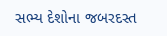સભ્ય દેશોના જબરદસ્ત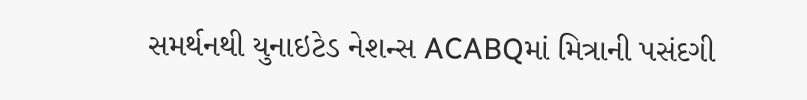સમર્થનથી યુનાઇટેડ નેશન્સ ACABQમાં મિત્રાની પસંદગી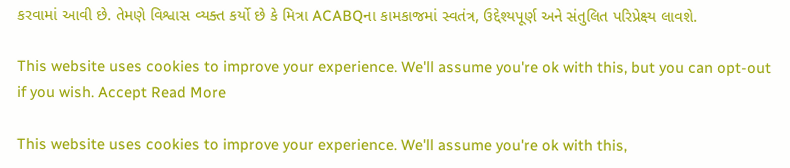કરવામાં આવી છે. તેમણે વિશ્વાસ વ્યક્ત કર્યો છે કે મિત્રા ACABQના કામકાજમાં સ્વતંત્ર, ઉદ્દેશ્યપૂર્ણ અને સંતુલિત પરિપ્રેક્ષ્‍ય લાવશે.

This website uses cookies to improve your experience. We'll assume you're ok with this, but you can opt-out if you wish. Accept Read More

This website uses cookies to improve your experience. We'll assume you're ok with this,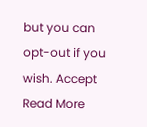but you can opt-out if you wish. Accept Read More